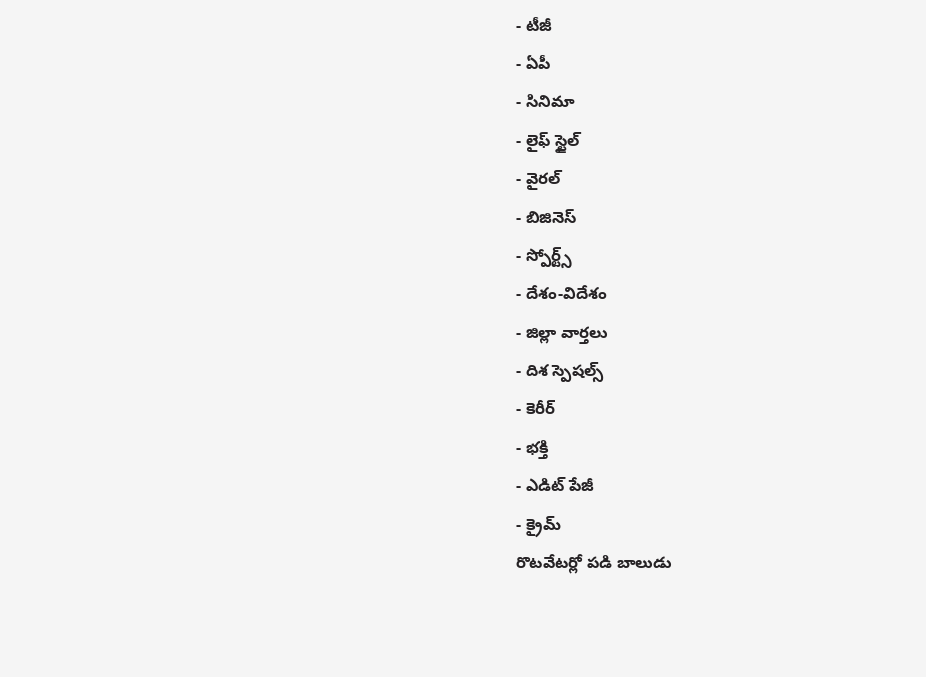- టీజీ
- ఏపీ
- సినిమా
- లైఫ్ స్టైల్
- వైరల్
- బిజినెస్
- స్పోర్ట్స్
- దేశం-విదేశం
- జిల్లా వార్తలు
- దిశ స్పెషల్స్
- కెరీర్
- భక్తి
- ఎడిట్ పేజీ
- క్రైమ్
రొటవేటర్లో పడి బాలుడు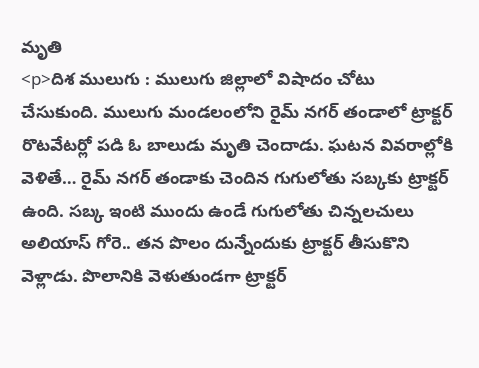మృతి
<p>దిశ ములుగు : ములుగు జిల్లాలో విషాదం చోటు చేసుకుంది. ములుగు మండలంలోని రైమ్ నగర్ తండాలో ట్రాక్టర్ రొటవేటర్లో పడి ఓ బాలుడు మృతి చెందాడు. ఘటన వివరాల్లోకి వెళితే… రైమ్ నగర్ తండాకు చెందిన గుగులోతు సబ్కకు ట్రాక్టర్ ఉంది. సబ్క ఇంటి ముందు ఉండే గుగులోతు చిన్నలచులు అలియాస్ గోరె.. తన పొలం దున్నేందుకు ట్రాక్టర్ తీసుకొని వెళ్లాడు. పొలానికి వెళుతుండగా ట్రాక్టర్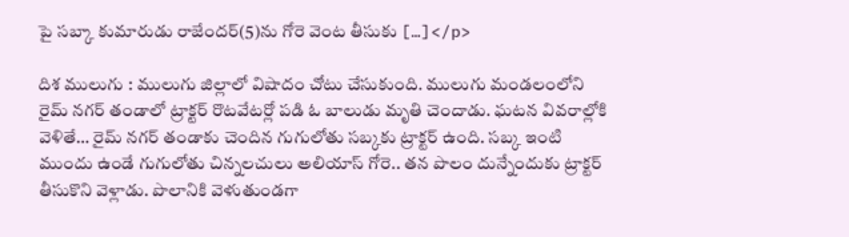పై సబ్కా కుమారుడు రాజేందర్(5)ను గోరె వెంట తీసుకు […]</p>

దిశ ములుగు : ములుగు జిల్లాలో విషాదం చోటు చేసుకుంది. ములుగు మండలంలోని రైమ్ నగర్ తండాలో ట్రాక్టర్ రొటవేటర్లో పడి ఓ బాలుడు మృతి చెందాడు. ఘటన వివరాల్లోకి వెళితే… రైమ్ నగర్ తండాకు చెందిన గుగులోతు సబ్కకు ట్రాక్టర్ ఉంది. సబ్క ఇంటి ముందు ఉండే గుగులోతు చిన్నలచులు అలియాస్ గోరె.. తన పొలం దున్నేందుకు ట్రాక్టర్ తీసుకొని వెళ్లాడు. పొలానికి వెళుతుండగా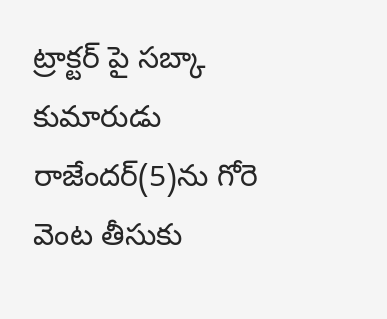ట్రాక్టర్ పై సబ్కా కుమారుడు రాజేందర్(5)ను గోరె వెంట తీసుకు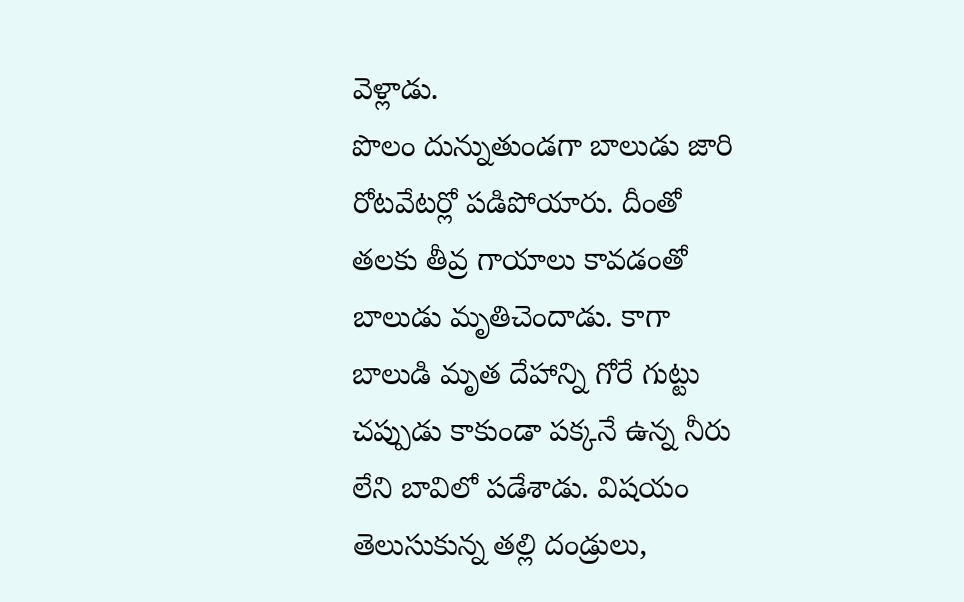వెళ్లాడు.
పొలం దున్నుతుండగా బాలుడు జారి రోటవేటర్లో పడిపోయారు. దీంతో తలకు తీవ్ర గాయాలు కావడంతో బాలుడు మృతిచెందాడు. కాగా బాలుడి మృత దేహాన్ని గోరే గుట్టు చప్పుడు కాకుండా పక్కనే ఉన్న నీరు లేని బావిలో పడేశాడు. విషయం తెలుసుకున్న తల్లి దండ్రులు,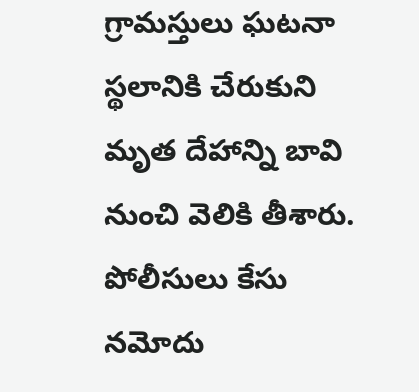గ్రామస్తులు ఘటనా స్థలానికి చేరుకుని మృత దేహాన్ని బావి నుంచి వెలికి తీశారు. పోలీసులు కేసు నమోదు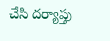చేసి దర్యాప్తు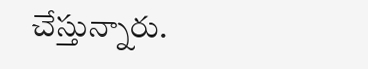చేస్తున్నారు.